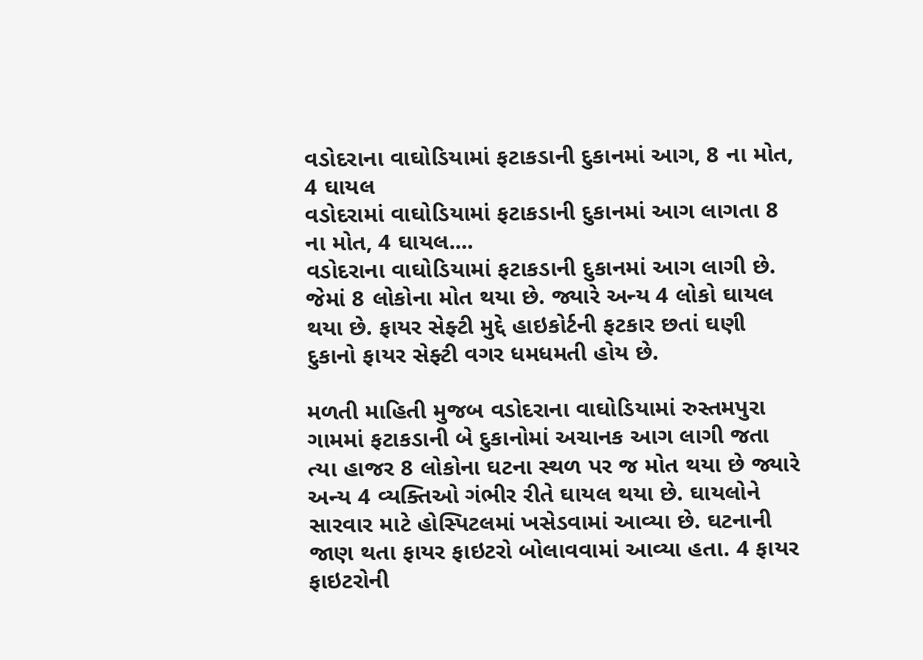વડોદરાના વાઘોડિયામાં ફટાકડાની દુકાનમાં આગ, 8 ના મોત, 4 ઘાયલ
વડોદરામાં વાઘોડિયામાં ફટાકડાની દુકાનમાં આગ લાગતા 8 ના મોત, 4 ઘાયલ....
વડોદરાના વાઘોડિયામાં ફટાકડાની દુકાનમાં આગ લાગી છે. જેમાં 8 લોકોના મોત થયા છે. જ્યારે અન્ય 4 લોકો ઘાયલ થયા છે. ફાયર સેફ્ટી મુદ્દે હાઇકોર્ટની ફટકાર છતાં ઘણી દુકાનો ફાયર સેફ્ટી વગર ધમધમતી હોય છે.

મળતી માહિતી મુજબ વડોદરાના વાઘોડિયામાં રુસ્તમપુરા ગામમાં ફટાકડાની બે દુકાનોમાં અચાનક આગ લાગી જતા ત્યા હાજર 8 લોકોના ઘટના સ્થળ પર જ મોત થયા છે જ્યારે અન્ય 4 વ્યક્તિઓ ગંભીર રીતે ઘાયલ થયા છે. ઘાયલોને સારવાર માટે હોસ્પિટલમાં ખસેડવામાં આવ્યા છે. ઘટનાની જાણ થતા ફાયર ફાઇટરો બોલાવવામાં આવ્યા હતા. 4 ફાયર ફાઇટરોની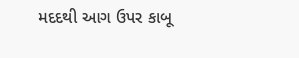મદદથી આગ ઉપર કાબૂ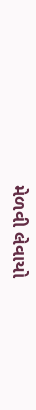મેળવી લેવાયો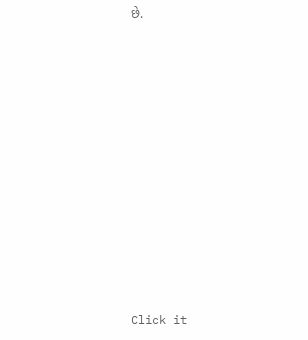છે.












Click it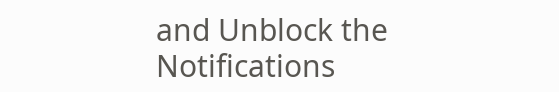and Unblock the Notifications